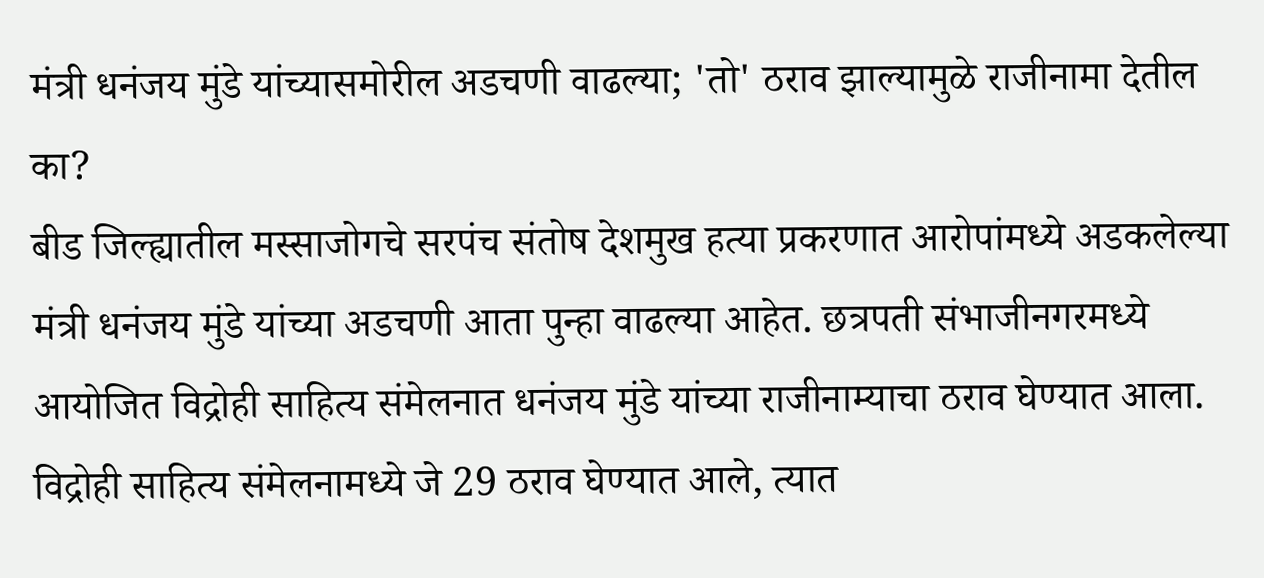मंत्री धनंजय मुंडे यांच्यासमोरील अडचणी वाढल्या; 'तो' ठराव झाल्यामुळे राजीनामा देतील का?
बीड जिल्ह्यातील मस्साजोगचे सरपंच संतोष देशमुख हत्या प्रकरणात आरोपांमध्ये अडकलेल्या मंत्री धनंजय मुंडे यांच्या अडचणी आता पुन्हा वाढल्या आहेत. छत्रपती संभाजीनगरमध्ये आयोजित विद्रोही साहित्य संमेलनात धनंजय मुंडे यांच्या राजीनाम्याचा ठराव घेण्यात आला. विद्रोही साहित्य संमेलनामध्ये जे 29 ठराव घेण्यात आले, त्यात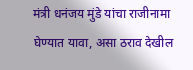मंत्री धनंजय मुंडे यांचा राजीनामा घेण्यात यावा, असा ठराव देखील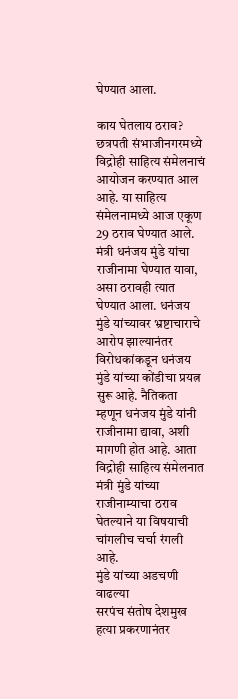घेण्यात आला.

काय घेतलाय ठराव?
छत्रपती संभाजीनगरमध्ये विद्रोही साहित्य संमेलनाचं आयोजन करण्यात आल आहे. या साहित्य संमेलनामध्ये आज एकूण 29 ठराव घेण्यात आले. मंत्री धनंजय मुंडे यांचा राजीनामा घेण्यात यावा, असा ठरावही त्यात घेण्यात आला. धनंजय मुंडे यांच्यावर भ्रष्टाचाराचे आरोप झाल्यानंतर विरोधकांकडून धनंजय मुंडे यांच्या कोंडीचा प्रयत्न सुरू आहे. नैतिकता म्हणून धनंजय मुंडे यांनी राजीनामा द्यावा, अशी मागणी होत आहे. आता विद्रोही साहित्य संमेलनात मंत्री मुंडे यांच्या राजीनाम्याचा ठराव घेतल्याने या विषयाची चांगलीच चर्चा रंगली आहे.
मुंडे यांच्या अडचणी वाढल्या
सरपंच संतोष देशमुख हत्या प्रकरणानंतर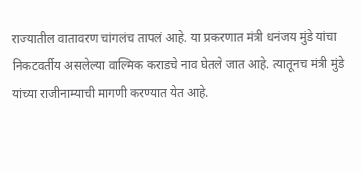राज्यातील वातावरण चांगलंच तापलं आहे. या प्रकरणात मंत्री धनंजय मुंडे यांचा निकटवर्तीय असलेल्या वाल्मिक कराडचे नाव घेतले जात आहे. त्यातूनच मंत्री मुंडे यांच्या राजीनाम्याची मागणी करण्यात येत आहे.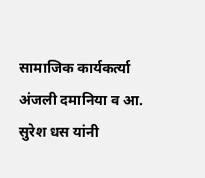सामाजिक कार्यकर्त्या अंजली दमानिया व आ. सुरेश धस यांनी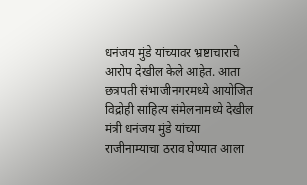धनंजय मुंडे यांच्यावर भ्रष्टाचाराचे आरोप देखील केले आहेत. आता छत्रपती संभाजीनगरमध्ये आयोजित विद्रोही साहित्य संमेलनामध्ये देखील मंत्री धनंजय मुंडे यांच्या राजीनाम्याचा ठराव घेण्यात आला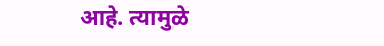आहे. त्यामुळे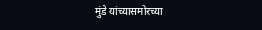मुंडे यांच्यासमोरच्या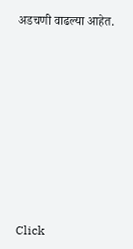अडचणी वाढल्या आहेत.












Click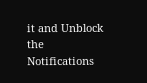it and Unblock the Notifications